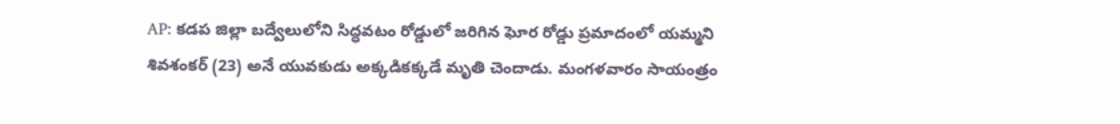AP: కడప జిల్లా బద్వేలులోని సిద్ధవటం రోడ్డులో జరిగిన ఘోర రోడ్డు ప్రమాదంలో యమ్మని శివశంకర్ (23) అనే యువకుడు అక్కడికక్కడే మృతి చెందాడు. మంగళవారం సాయంత్రం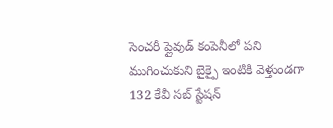సెంచరీ ప్లైవుడ్ కంపెనీలో పని ముగించుకుని బైక్పై ఇంటికి వెళ్తుండగా 132 కేవీ సబ్ స్టేషన్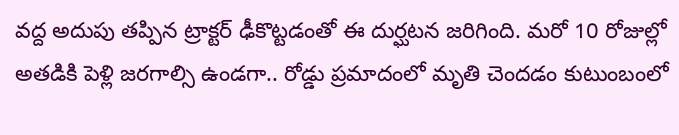వద్ద అదుపు తప్పిన ట్రాక్టర్ ఢీకొట్టడంతో ఈ దుర్ఘటన జరిగింది. మరో 10 రోజుల్లో అతడికి పెళ్లి జరగాల్సి ఉండగా.. రోడ్డు ప్రమాదంలో మృతి చెందడం కుటుంబంలో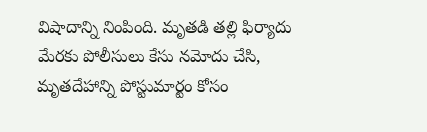విషాదాన్ని నింపింది. మృతడి తల్లి ఫిర్యాదు మేరకు పోలీసులు కేసు నమోదు చేసి, మృతదేహాన్ని పోస్టుమార్టం కోసం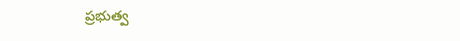ప్రభుత్వ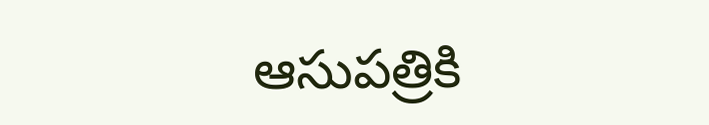ఆసుపత్రికి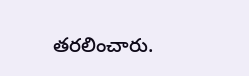తరలించారు.